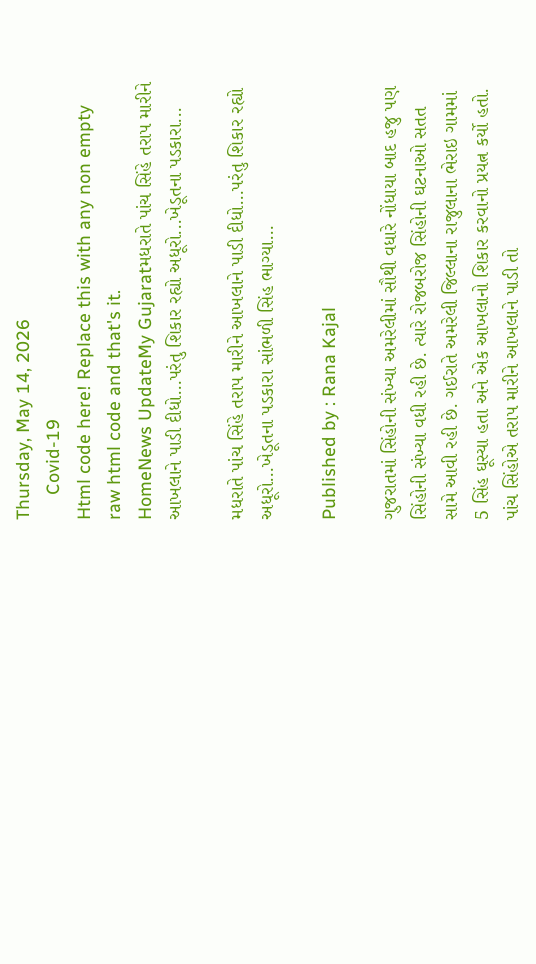Thursday, May 14, 2026
     Covid-19
Html code here! Replace this with any non empty raw html code and that's it.
HomeNews UpdateMy Gujaratમધરાતે પાંચ સિંહે તરાપ મારીને આખલાને પાડી દીધો…પરંતુ શિકાર રહ્યો અધૂરો...ખેડૂતના પડકારા...

મધરાતે પાંચ સિંહે તરાપ મારીને આખલાને પાડી દીધો…પરંતુ શિકાર રહ્યો અધૂરો…ખેડૂતના પડકારા સાંભળી સિંહ ભાગ્યા…

Published by : Rana Kajal

ગુજરાતમાં સિંહોની સંખ્યા અમરેલીમાં સૌથી વધારે નોંધાયા બાદ હજુ પણ સિંહોની સંખ્યા વધી રહી છે. ત્યારે રોજબરોજ સિંહોની ઘટનાઓ સતત સામે આવી રહી છે. ગઈરાતે અમરેલી જિલ્લાના રાજુલાના ભેરાઇ ગામમાં 5 સિંહ ઘૂસ્યા હતા અને એક આખલાનો શિકાર કરવાનો પ્રયત્ન કર્યો હતો. પાંચ સિંહોએ તરાપ મારીને આખલાને પાડી તો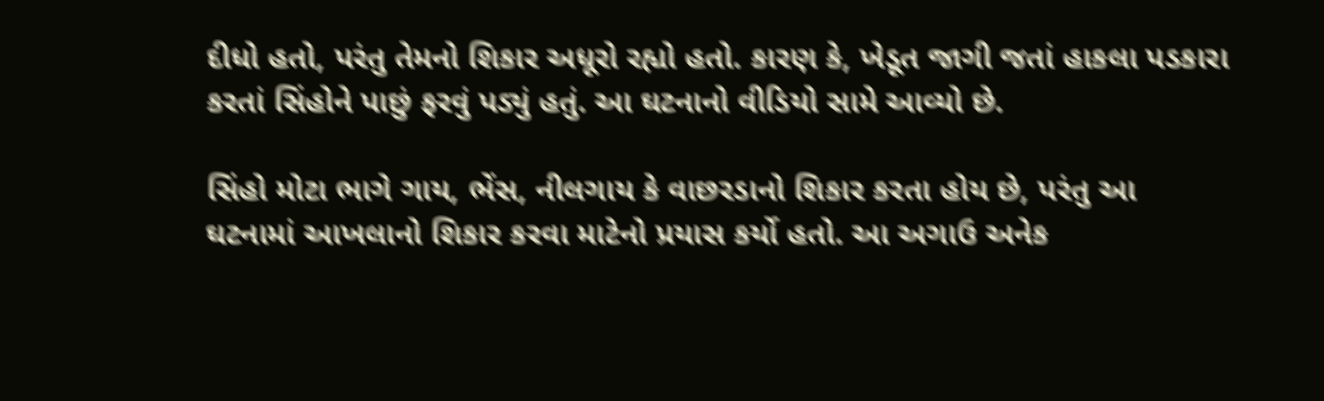દીધો હતો, પરંતુ તેમનો શિકાર અધૂરો રહ્યો હતો. કારણ કે, ખેડૂત જાગી જતાં હાકલા પડકારા કરતાં સિંહોને પાછું ફરવું પડ્યું હતું. આ ઘટનાનો વીડિયો સામે આવ્યો છે.

સિંહો મોટા ભાગે ગાય, ભેંસ, નીલગાય કે વાછરડાનો શિકાર કરતા હોય છે, પરંતુ આ ઘટનામાં આખલાનો શિકાર કરવા માટેનો પ્રયાસ કર્યો હતો. આ અગાઉ અનેક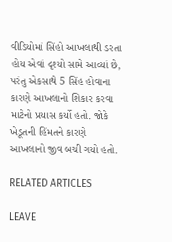વીડિયોમાં સિંહો આખલાથી ડરતા હોય એવાં દૃશ્યો સામે આવ્યાં છે, પરંતુ એકસાથે 5 સિંહ હોવાના કારણે આખલાનો શિકાર કરવા માટેનો પ્રયાસ કર્યો હતો. જોકે ખેડૂતની હિંમતને કારણે આખલાનો જીવ બચી ગયો હતો.

RELATED ARTICLES

LEAVE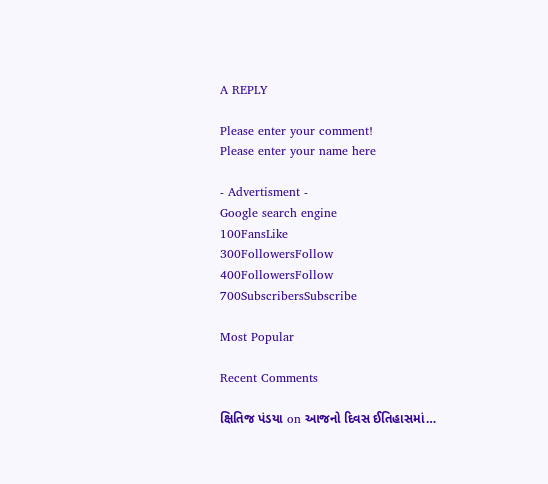A REPLY

Please enter your comment!
Please enter your name here

- Advertisment -
Google search engine
100FansLike
300FollowersFollow
400FollowersFollow
700SubscribersSubscribe

Most Popular

Recent Comments

ક્ષિતિજ પંડયા on આજનો દિવસ ઈતિહાસમાં…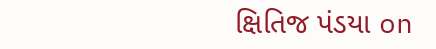ક્ષિતિજ પંડયા on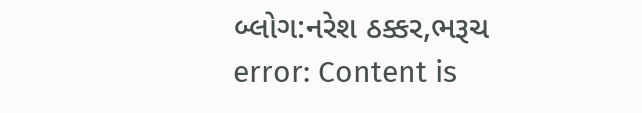બ્લોગ:નરેશ ઠક્કર,ભરૂચ
error: Content is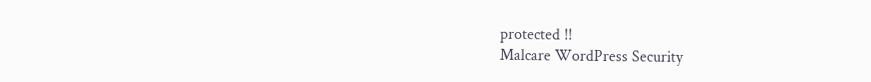protected !!
Malcare WordPress Security